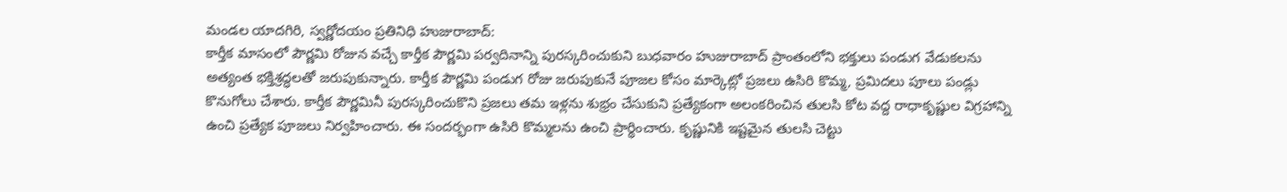మండల యాదగిరి, స్వర్ణోదయం ప్రతినిధి హుజురాబాద్:
కార్తీక మాసంలో పౌర్ణమి రోజున వచ్చే కార్తీక పౌర్ణమి పర్వదినాన్ని పురస్కరించుకుని బుధవారం హుజురాబాద్ ప్రాంతంలోని భక్తులు పండుగ వేడుకలను అత్యంత భక్తిశ్రద్ధలతో జరుపుకున్నారు. కార్తీక పౌర్ణమి పండుగ రోజు జరుపుకునే పూజల కోసం మార్కెట్లో ప్రజలు ఉసిరి కొమ్మ, ప్రమిదలు పూలు పండ్లు కొనుగోలు చేశారు. కార్తీక పౌర్ణమినీ పురస్కరించుకొని ప్రజలు తమ ఇళ్లను శుభ్రం చేసుకుని ప్రత్యేకంగా అలంకరించిన తులసి కోట వద్ద రాధాకృష్ణుల విగ్రహాన్ని ఉంచి ప్రత్యేక పూజలు నిర్వహించారు. ఈ సందర్భంగా ఉసిరి కొమ్మలను ఉంచి ప్రార్థించారు. కృష్ణునికి ఇష్టమైన తులసి చెట్టు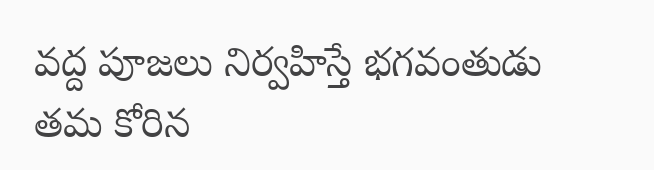వద్ద పూజలు నిర్వహిస్తే భగవంతుడు తమ కోరిన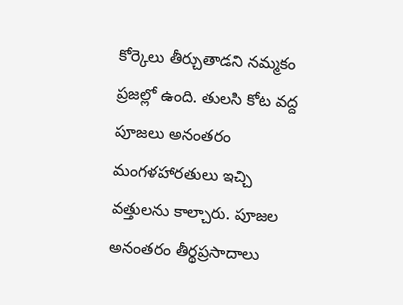కోర్కెలు తీర్చుతాడని నమ్మకం ప్రజల్లో ఉంది. తులసి కోట వద్ద పూజలు అనంతరం మంగళహారతులు ఇచ్చి వత్తులను కాల్చారు. పూజల అనంతరం తీర్థప్రసాదాలు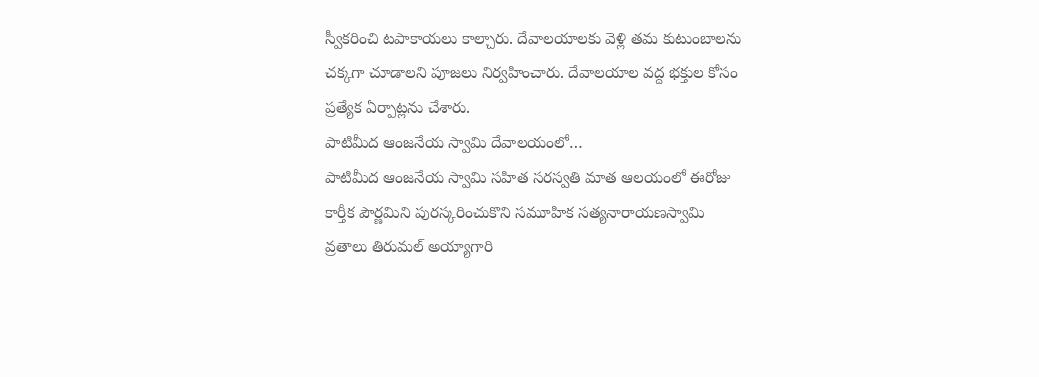స్వీకరించి టపాకాయలు కాల్చారు. దేవాలయాలకు వెళ్లి తమ కుటుంబాలను చక్కగా చూడాలని పూజలు నిర్వహించారు. దేవాలయాల వద్ద భక్తుల కోసం ప్రత్యేక ఏర్పాట్లను చేశారు.
పాటిమీద ఆంజనేయ స్వామి దేవాలయంలో…
పాటిమీద ఆంజనేయ స్వామి సహిత సరస్వతి మాత ఆలయంలో ఈరోజు కార్తీక పౌర్ణమిని పురస్కరించుకొని సమూహిక సత్యనారాయణస్వామి వ్రతాలు తిరుమల్ అయ్యాగారి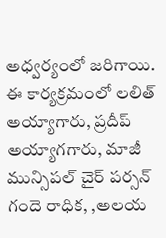అధ్వర్యంలో జరిగాయి. ఈ కార్యక్రమంలో లలిత్ అయ్యాగారు, ప్రదీప్ అయ్యాగగారు, మాజీ మున్సిపల్ చైర్ పర్సన్ గందె రాధిక, ,అలయ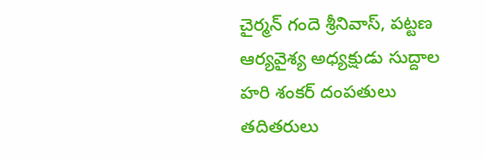చైర్మన్ గందె శ్రీనివాస్, పట్టణ ఆర్యవైశ్య అధ్యక్షుడు సుద్దాల హరి శంకర్ దంపతులు తదితరులు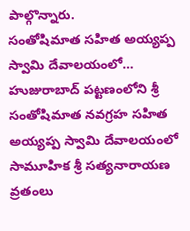పాల్గొన్నారు.
సంతోషిమాత సహిత అయ్యప్ప స్వామి దేవాలయంలో…
హుజురాబాద్ పట్టణంలోని శ్రీ సంతోషిమాత నవగ్రహ సహిత అయ్యప్ప స్వామి దేవాలయంలో సామూహిక శ్రీ సత్యనారాయణ వ్రతంలు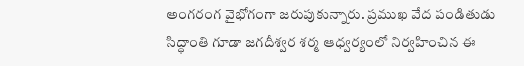అంగరంగ వైభోగంగా జరుపుకున్నారు. ప్రముఖ వేద పండితుడు సిద్ధాంతి గూడా జగదీశ్వర శర్మ ఆధ్వర్యంలో నిర్వహించిన ఈ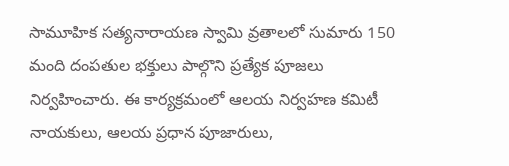సామూహిక సత్యనారాయణ స్వామి వ్రతాలలో సుమారు 150 మంది దంపతుల భక్తులు పాల్గొని ప్రత్యేక పూజలు నిర్వహించారు. ఈ కార్యక్రమంలో ఆలయ నిర్వహణ కమిటీ నాయకులు, ఆలయ ప్రధాన పూజారులు,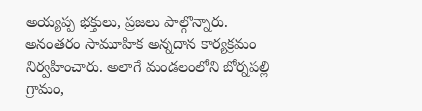అయ్యప్ప భక్తులు, ప్రజలు పాల్గొన్నారు. అనంతరం సామూహిక అన్నదాన కార్యక్రమం నిర్వహించారు. అలాగే మండలంలోని బోర్నపల్లి గ్రామం,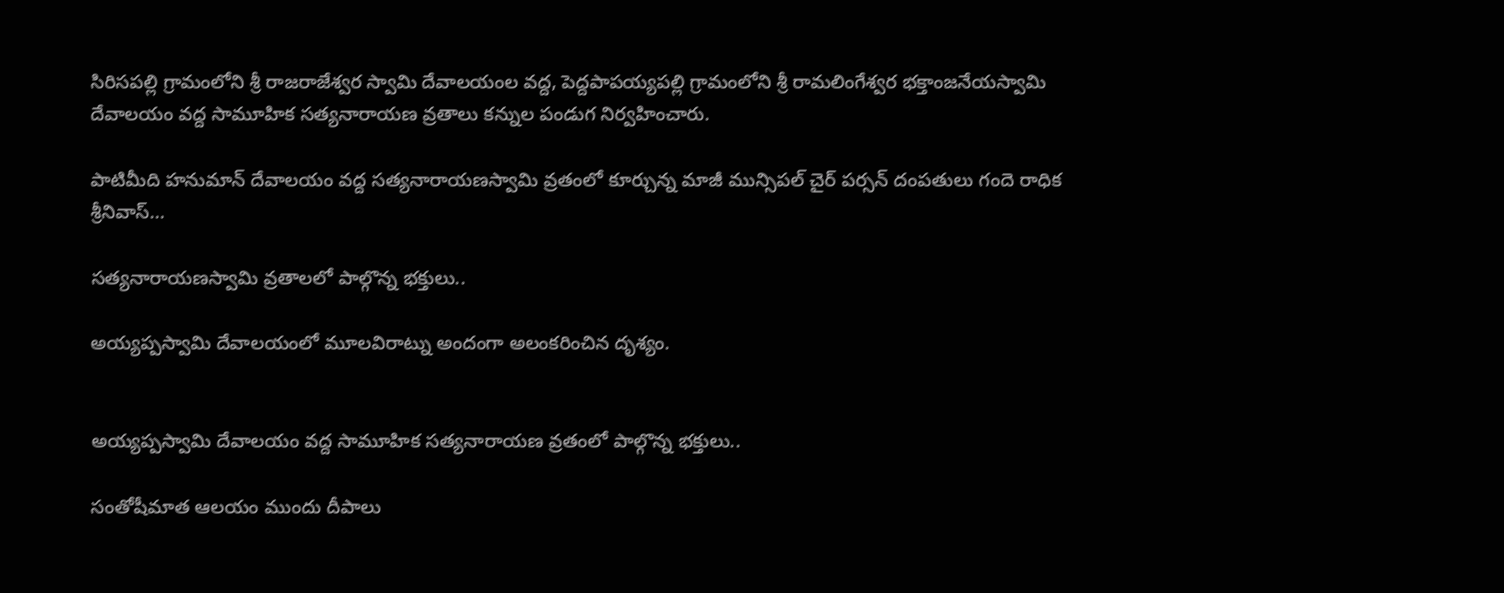సిరిసపల్లి గ్రామంలోని శ్రీ రాజరాజేశ్వర స్వామి దేవాలయంల వద్ద, పెద్దపాపయ్యపల్లి గ్రామంలోని శ్రీ రామలింగేశ్వర భక్తాంజనేయస్వామి దేవాలయం వద్ద సామూహిక సత్యనారాయణ వ్రతాలు కన్నుల పండుగ నిర్వహించారు.

పాటిమీది హనుమాన్ దేవాలయం వద్ద సత్యనారాయణస్వామి వ్రతంలో కూర్చున్న మాజీ మున్సిపల్ చైర్ పర్సన్ దంపతులు గందె రాధిక శ్రీనివాస్…

సత్యనారాయణస్వామి వ్రతాలలో పాల్గొన్న భక్తులు..

అయ్యప్పస్వామి దేవాలయంలో మూలవిరాట్ను అందంగా అలంకరించిన దృశ్యం.


అయ్యప్పస్వామి దేవాలయం వద్ద సామూహిక సత్యనారాయణ వ్రతంలో పాల్గొన్న భక్తులు..

సంతోషీమాత ఆలయం ముందు దీపాలు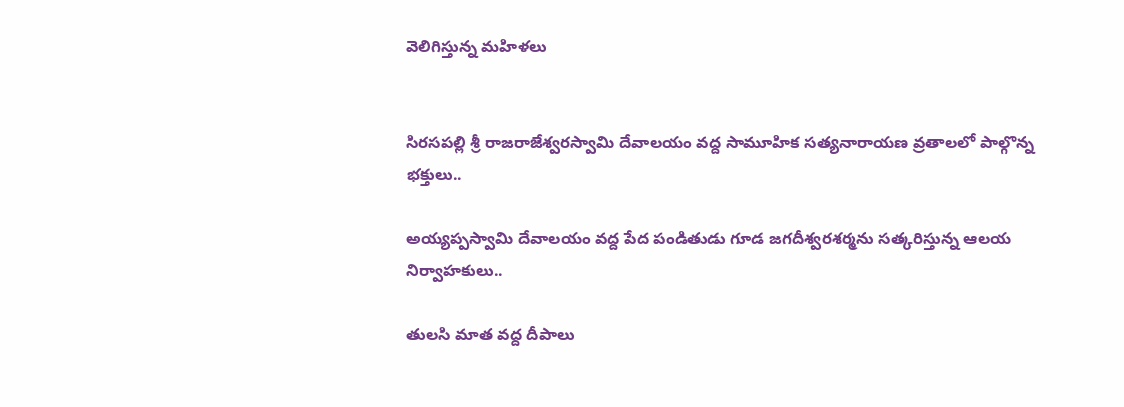వెలిగిస్తున్న మహిళలు


సిరసపల్లి శ్రీ రాజరాజేశ్వరస్వామి దేవాలయం వద్ద సామూహిక సత్యనారాయణ వ్రతాలలో పాల్గొన్న భక్తులు..

అయ్యప్పస్వామి దేవాలయం వద్ద పేద పండితుడు గూడ జగదీశ్వరశర్మను సత్కరిస్తున్న ఆలయ నిర్వాహకులు..

తులసి మాత వద్ద దీపాలు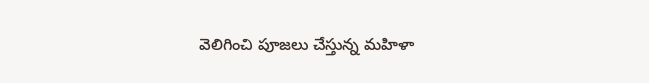వెలిగించి పూజలు చేస్తున్న మహిళా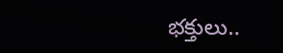భక్తులు..